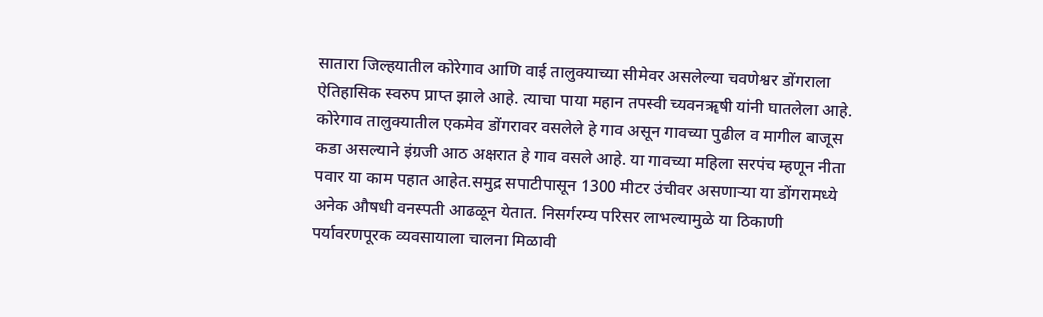सातारा जिल्हयातील कोरेगाव आणि वाई तालुक्याच्या सीमेवर असलेल्या चवणेश्वर डोंगराला ऐतिहासिक स्वरुप प्राप्त झाले आहे. त्याचा पाया महान तपस्वी च्यवनॠषी यांनी घातलेला आहे. कोरेगाव तालुक्यातील एकमेव डोंगरावर वसलेले हे गाव असून गावच्या पुढील व मागील बाजूस कडा असल्याने इंग्रजी आठ अक्षरात हे गाव वसले आहे. या गावच्या महिला सरपंच म्हणून नीता पवार या काम पहात आहेत.समुद्र सपाटीपासून 1300 मीटर उंचीवर असणाऱ्या या डोंगरामध्ये अनेक औषधी वनस्पती आढळून येतात. निसर्गरम्य परिसर लाभल्यामुळे या ठिकाणी पर्यावरणपूरक व्यवसायाला चालना मिळावी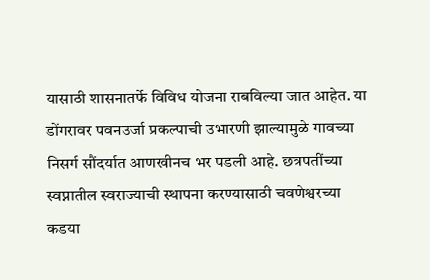यासाठी शासनातर्फे विविध योजना राबविल्या जात आहेत. या डोंगरावर पवनउर्जा प्रकल्पाची उभारणी झाल्यामुळे गावच्या निसर्ग सौंदर्यात आणखीनच भर पडली आहे. छत्रपतींच्या स्वप्नातील स्वराज्याची स्थापना करण्यासाठी चवणेश्वरच्या कडया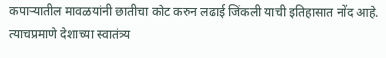कपाऱ्यातील मावळयांनी छातीचा कोट करुन लढाई जिंकली याची इतिहासात नोंद आहे. त्याचप्रमाणे देशाच्या स्वातंत्र्य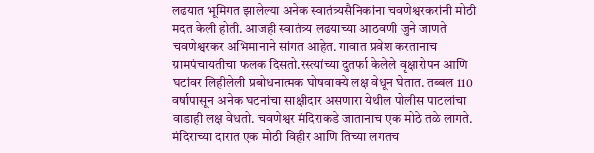लढयात भूमिगत झालेल्या अनेक स्वातंत्र्यसैनिकांना चवणेश्वरकरांनी मोठी मदत केली होती. आजही स्वातंत्र्य लढयाच्या आठवणी जुने जाणते चवणेश्वरकर अभिमानाने सांगत आहेत. गावात प्रवेश करतानाच ग्रामपंचायतीचा फलक दिसतो.रस्त्यांच्या दुतर्फा केलेले वृक्षारोपन आणि घटांवर लिहीलेली प्रबोधनात्मक घोषवाक्ये लक्ष वेधून घेतात. तब्बल 110 वर्षापासून अनेक घटनांचा साक्षीदार असणारा येथील पोलीस पाटलांचा वाडाही लक्ष वेधतो. चवणेश्वर मंदिराकडे जातानाच एक मोठे तळे लागते. मंदिराच्या दारात एक मोठी विहीर आणि तिच्या लगतच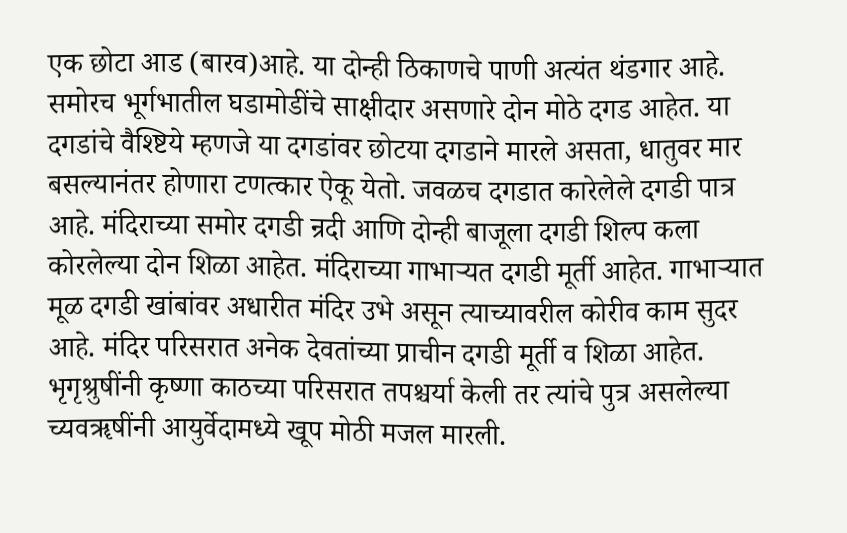एक छोटा आड (बारव)आहे. या दोन्ही ठिकाणचे पाणी अत्यंत थंडगार आहे. समोरच भूर्गभातील घडामोडींचे साक्षीदार असणारे दोन मोठे दगड आहेत. या दगडांचे वैश्ष्टिये म्हणजे या दगडांवर छोटया दगडाने मारले असता, धातुवर मार बसल्यानंतर होणारा टणत्कार ऐकू येतो. जवळच दगडात कारेलेले दगडी पात्र आहे. मंदिराच्या समोर दगडी न्रदी आणि दोन्ही बाजूला दगडी शिल्प कला कोरलेल्या दोन शिळा आहेत. मंदिराच्या गाभाऱ्यत दगडी मूर्ती आहेत. गाभाऱ्यात मूळ दगडी खांबांवर अधारीत मंदिर उभे असून त्याच्यावरील कोरीव काम सुदर आहे. मंदिर परिसरात अनेक देवतांच्या प्राचीन दगडी मूर्ती व शिळा आहेत. भृगृश्रुषींनी कृष्णा काठच्या परिसरात तपश्चर्या केली तर त्यांचे पुत्र असलेल्या च्यवॠषींनी आयुर्वेदामध्ये खूप मोठी मजल मारली.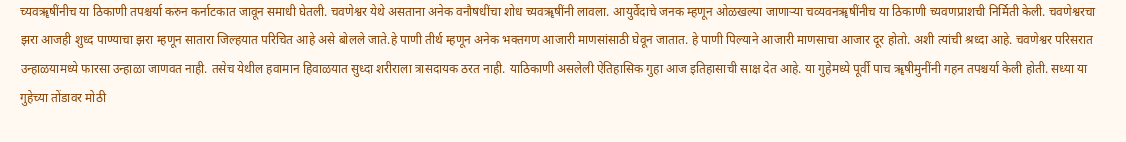च्यवॠषींनीच या ठिकाणी तपश्चर्या करुन कर्नाटकात जावून समाधी घेतली. चवणेश्वर येथे असताना अनेक वनौषधींचा शोध च्यवॠषींनी लावला. आयुर्वेदाचे जनक म्हणून ओळखल्या जाणाऱ्या चव्यवनॠषींनीच या ठिकाणी च्यवणप्राशची निर्मिती केली. चवणेश्वरचा झरा आजही शुध्द पाण्याचा झरा म्हणून सातारा जिल्हयात परिचित आहे असे बोलले जाते.हे पाणी तीर्थ म्हणून अनेक भक्तगण आजारी माणसांसाठी घेवून जातात. हे पाणी पिल्याने आजारी माणसाचा आजार दूर होतो. अशी त्यांची श्रध्दा आहे. चवणेश्वर परिसरात उन्हाळयामध्ये फारसा उन्हाळा जाणवत नाही. तसेच येथील हवामान हिवाळयात सुध्दा शरीराला त्रासदायक ठरत नाही. याठिकाणी असलेली ऐतिहासिक गुहा आज इतिहासाची साक्ष देत आहे. या गुहेमध्ये पूर्वी पाच ॠषीमुनींनी गहन तपश्चर्या केली होती. सध्या या गुहेच्या तोंडावर मोठी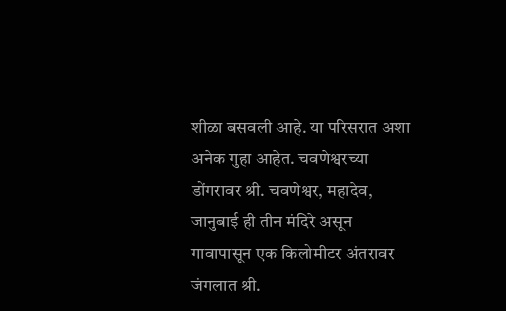शीळा बसवली आहे. या परिसरात अशा अनेक गुहा आहेत. चवणेश्वरच्या डोंगरावर श्री. चवणेश्वर, महादेव, जानुबाई ही तीन मंदिरे असून गावापासून एक किलोमीटर अंतरावर जंगलात श्री.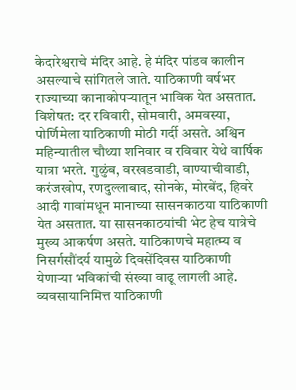केदारेश्वराचे मंदिर आहे. हे मंदिर पांडव कालीन असल्याचे सांगितले जाते. याठिकाणी वर्षभर राज्याच्या कानाकोपऱ्यातून भाविक येत असतात. विशेषत: दर रविवारी, सोमवारी, अमवस्या, पोर्णिमेला याठिकाणी मोठी गर्दी असते. अश्विन महिन्यातील चौथ्या शनिवार व रविवार येथे वार्षिक यात्रा भरते. गुळुंब, वरखडवाडी, वाण्याचीवाडी, करंजखोप, रणदुल्लाबाद, सोनके, मोरबेंद, हिवरे आदी गावांमधून मानाच्या सासनकाठया याठिकाणी येत असतात. या सासनकाठयांची भेट हेच यात्रेचे मुख्य आकर्षण असते. याठिकाणचे महात्म्य व निसर्गसौंदर्य यामुळे दिवसेंदिवस याठिकाणी येणाऱ्या भविकांची संख्या वाढू लागली आहे. व्यवसायानिमित्त याठिकाणी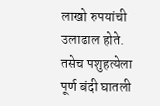लाखो रुपयांची उलाढाल होते. तसेच पशुहत्येला पूर्ण बंदी घातली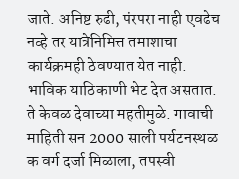जाते. अनिष्ट रुढी, पंरपरा नाही एवढेच नव्हे तर यात्रेनिमित्त तमाशाचा कार्यक्रमही ठेवण्यात येत नाही. भाविक याठिकाणी भेट देत असतात. ते केवळ देवाच्या महतीमुळे. गावाची माहिती सन 2000 साली पर्यटनस्थळ क वर्ग दर्जा मिळाला, तपस्वी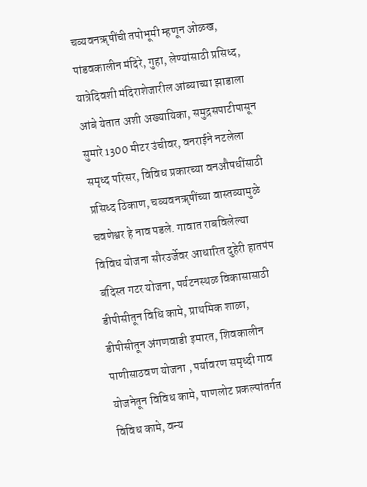चव्यवनॠषींची तपोभूमी म्हणून ओळख, पांडवकालीन मंदिरे, गुहा, लेण्यांसाठी प्रसिध्द, यात्रेदिवशी मंदिराशेजारील आंब्याच्या झाडाला आंबे येतात अशी अख्यायिका, समुद्रसपाटीपासून सुमारे 1300 मीटर उंचीवर, वनराईने नटलेला समृध्द परिसर, विविध प्रकारच्या वनऔषधींसाठी प्रसिध्द ठिकाण, चव्यवनॠषींच्या वास्तव्यामुळे चवणेश्वर हे नाव पडले. गावात राबविलेल्या विविध योजना सौरउर्जेवर आधारित दुहेरी हातपंप बंदिस्त गटर योजना, पर्यटनस्थळ विकासासाठी डीपीसीतून विधि कामे, प्राथमिक शाळा, डीपीसीतून अंगणवाडी इमारत, शिवकालीन पाणीसाठवण योजना , पर्यावरण समृध्दी गाव योजनेतून विविध कामे, पाणलोट प्रकल्पांतर्गत विविध कामे, वन्य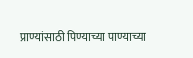प्राण्यांसाठी पिण्याच्या पाण्याच्या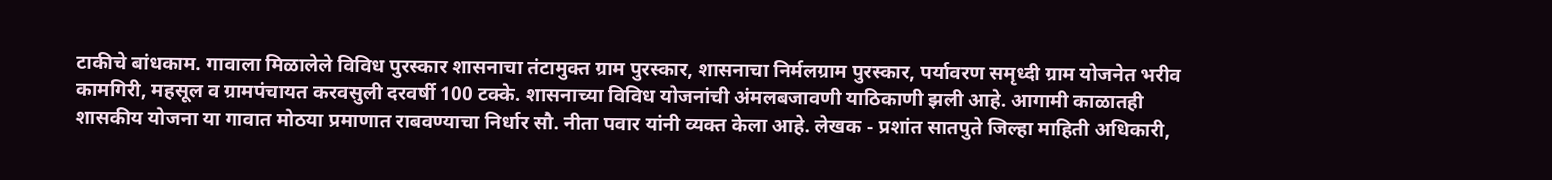टाकीचे बांधकाम. गावाला मिळालेले विविध पुरस्कार शासनाचा तंटामुक्त ग्राम पुरस्कार, शासनाचा निर्मलग्राम पुरस्कार, पर्यावरण समृध्दी ग्राम योजनेत भरीव कामगिरी, महसूल व ग्रामपंचायत करवसुली दरवर्षी 100 टक्के. शासनाच्या विविध योजनांची अंमलबजावणी याठिकाणी झली आहे. आगामी काळातही शासकीय योजना या गावात मोठया प्रमाणात राबवण्याचा निर्धार सौ. नीता पवार यांनी व्यक्त केला आहे. लेखक - प्रशांत सातपुते जिल्हा माहिती अधिकारी,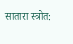सातारा स्त्रोत: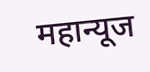महान्यूज